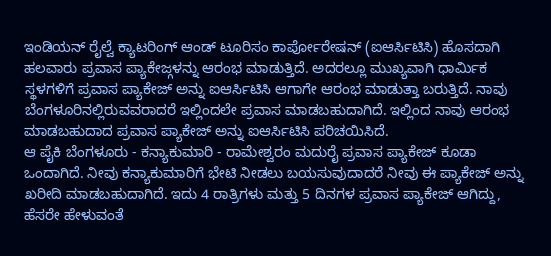ಇಂಡಿಯನ್ ರೈಲ್ವೆ ಕ್ಯಾಟರಿಂಗ್ ಆಂಡ್ ಟೂರಿಸಂ ಕಾರ್ಪೋರೇಷನ್ (ಐಆರ್ಸಿಟಿಸಿ) ಹೊಸದಾಗಿ ಹಲವಾರು ಪ್ರವಾಸ ಪ್ಯಾಕೇಜ್ಗಳನ್ನು ಆರಂಭ ಮಾಡುತ್ತಿದೆ. ಅದರಲ್ಲೂ ಮುಖ್ಯವಾಗಿ ಧಾರ್ಮಿಕ ಸ್ಥಳಗಳಿಗೆ ಪ್ರವಾಸ ಪ್ಯಾಕೇಜ್ ಅನ್ನು ಐಆರ್ಸಿಟಿಸಿ ಆಗಾಗೇ ಆರಂಭ ಮಾಡುತ್ತಾ ಬರುತ್ತಿದೆ. ನಾವು ಬೆಂಗಳೂರಿನಲ್ಲಿರುವವರಾದರೆ ಇಲ್ಲಿಂದಲೇ ಪ್ರವಾಸ ಮಾಡಬಹುದಾಗಿದೆ. ಇಲ್ಲಿಂದ ನಾವು ಆರಂಭ ಮಾಡಬಹುದಾದ ಪ್ರವಾಸ ಪ್ಯಾಕೇಜ್ ಅನ್ನು ಐಆರ್ಸಿಟಿಸಿ ಪರಿಚಯಿಸಿದೆ.
ಆ ಪೈಕಿ ಬೆಂಗಳೂರು - ಕನ್ಯಾಕುಮಾರಿ - ರಾಮೇಶ್ವರಂ ಮದುರೈ ಪ್ರವಾಸ ಪ್ಯಾಕೇಜ್ ಕೂಡಾ ಒಂದಾಗಿದೆ. ನೀವು ಕನ್ಯಾಕುಮಾರಿಗೆ ಭೇಟಿ ನೀಡಲು ಬಯಸುವುದಾದರೆ ನೀವು ಈ ಪ್ಯಾಕೇಜ್ ಅನ್ನು ಖರೀದಿ ಮಾಡಬಹುದಾಗಿದೆ. ಇದು 4 ರಾತ್ರಿಗಳು ಮತ್ತು 5 ದಿನಗಳ ಪ್ರವಾಸ ಪ್ಯಾಕೇಜ್ ಆಗಿದ್ದು, ಹೆಸರೇ ಹೇಳುವಂತೆ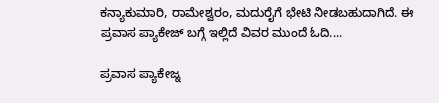ಕನ್ಯಾಕುಮಾರಿ, ರಾಮೇಶ್ವರಂ, ಮದುರೈಗೆ ಭೇಟಿ ನೀಡಬಹುದಾಗಿದೆ. ಈ ಪ್ರವಾಸ ಪ್ಯಾಕೇಜ್ ಬಗ್ಗೆ ಇಲ್ಲಿದೆ ವಿವರ ಮುಂದೆ ಓದಿ....

ಪ್ರವಾಸ ಪ್ಯಾಕೇಜ್ನ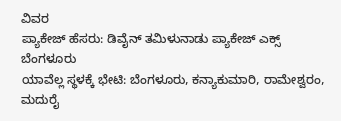ವಿವರ
ಪ್ಯಾಕೇಜ್ ಹೆಸರು: ಡಿವೈನ್ ತಮಿಳುನಾಡು ಪ್ಯಾಕೇಜ್ ಎಕ್ಸ್ ಬೆಂಗಳೂರು
ಯಾವೆಲ್ಲ ಸ್ಥಳಕ್ಕೆ ಭೇಟಿ: ಬೆಂಗಳೂರು, ಕನ್ಯಾಕುಮಾರಿ, ರಾಮೇಶ್ವರಂ, ಮದುರೈ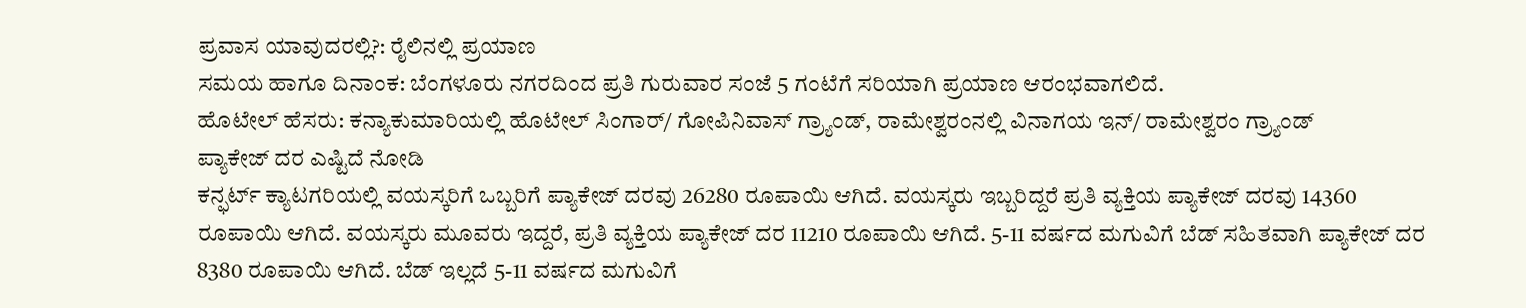ಪ್ರವಾಸ ಯಾವುದರಲ್ಲಿ?: ರೈಲಿನಲ್ಲಿ ಪ್ರಯಾಣ
ಸಮಯ ಹಾಗೂ ದಿನಾಂಕ: ಬೆಂಗಳೂರು ನಗರದಿಂದ ಪ್ರತಿ ಗುರುವಾರ ಸಂಜೆ 5 ಗಂಟೆಗೆ ಸರಿಯಾಗಿ ಪ್ರಯಾಣ ಆರಂಭವಾಗಲಿದೆ.
ಹೊಟೇಲ್ ಹೆಸರು: ಕನ್ಯಾಕುಮಾರಿಯಲ್ಲಿ ಹೊಟೇಲ್ ಸಿಂಗಾರ್/ ಗೋಪಿನಿವಾಸ್ ಗ್ರ್ಯಾಂಡ್, ರಾಮೇಶ್ವರಂನಲ್ಲಿ ವಿನಾಗಯ ಇನ್/ ರಾಮೇಶ್ವರಂ ಗ್ರ್ಯಾಂಡ್
ಪ್ಯಾಕೇಜ್ ದರ ಎಷ್ಟಿದೆ ನೋಡಿ
ಕನ್ಫರ್ಟ್ ಕ್ಯಾಟಗರಿಯಲ್ಲಿ ವಯಸ್ಕರಿಗೆ ಒಬ್ಬರಿಗೆ ಪ್ಯಾಕೇಜ್ ದರವು 26280 ರೂಪಾಯಿ ಆಗಿದೆ. ವಯಸ್ಕರು ಇಬ್ಬರಿದ್ದರೆ ಪ್ರತಿ ವ್ಯಕ್ತಿಯ ಪ್ಯಾಕೇಜ್ ದರವು 14360 ರೂಪಾಯಿ ಆಗಿದೆ. ವಯಸ್ಕರು ಮೂವರು ಇದ್ದರೆ, ಪ್ರತಿ ವ್ಯಕ್ತಿಯ ಪ್ಯಾಕೇಜ್ ದರ 11210 ರೂಪಾಯಿ ಆಗಿದೆ. 5-11 ವರ್ಷದ ಮಗುವಿಗೆ ಬೆಡ್ ಸಹಿತವಾಗಿ ಪ್ಯಾಕೇಜ್ ದರ 8380 ರೂಪಾಯಿ ಆಗಿದೆ. ಬೆಡ್ ಇಲ್ಲದೆ 5-11 ವರ್ಷದ ಮಗುವಿಗೆ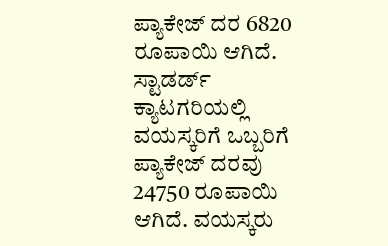ಪ್ಯಾಕೇಜ್ ದರ 6820 ರೂಪಾಯಿ ಆಗಿದೆ.
ಸ್ಟಾಡರ್ಡ್ ಕ್ಯಾಟಗರಿಯಲ್ಲಿ ವಯಸ್ಕರಿಗೆ ಒಬ್ಬರಿಗೆ ಪ್ಯಾಕೇಜ್ ದರವು 24750 ರೂಪಾಯಿ ಆಗಿದೆ. ವಯಸ್ಕರು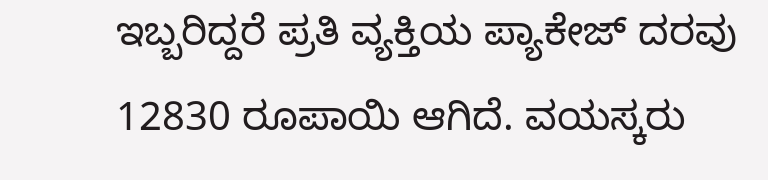ಇಬ್ಬರಿದ್ದರೆ ಪ್ರತಿ ವ್ಯಕ್ತಿಯ ಪ್ಯಾಕೇಜ್ ದರವು 12830 ರೂಪಾಯಿ ಆಗಿದೆ. ವಯಸ್ಕರು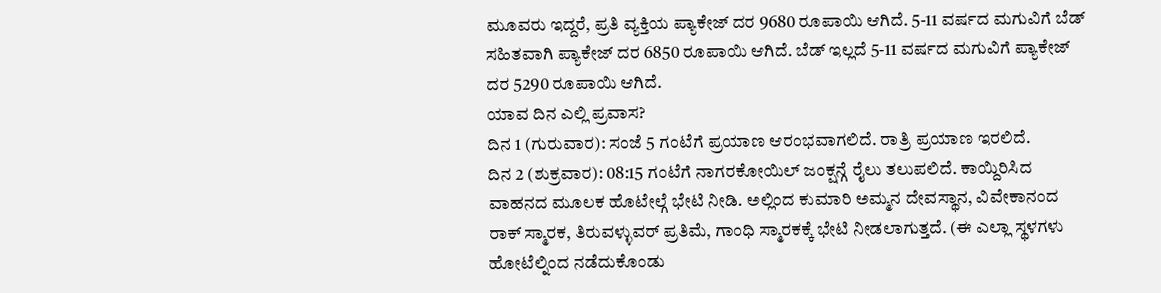ಮೂವರು ಇದ್ದರೆ, ಪ್ರತಿ ವ್ಯಕ್ತಿಯ ಪ್ಯಾಕೇಜ್ ದರ 9680 ರೂಪಾಯಿ ಆಗಿದೆ. 5-11 ವರ್ಷದ ಮಗುವಿಗೆ ಬೆಡ್ ಸಹಿತವಾಗಿ ಪ್ಯಾಕೇಜ್ ದರ 6850 ರೂಪಾಯಿ ಆಗಿದೆ. ಬೆಡ್ ಇಲ್ಲದೆ 5-11 ವರ್ಷದ ಮಗುವಿಗೆ ಪ್ಯಾಕೇಜ್ ದರ 5290 ರೂಪಾಯಿ ಆಗಿದೆ.
ಯಾವ ದಿನ ಎಲ್ಲಿ ಪ್ರವಾಸ?
ದಿನ 1 (ಗುರುವಾರ): ಸಂಜೆ 5 ಗಂಟೆಗೆ ಪ್ರಯಾಣ ಆರಂಭವಾಗಲಿದೆ. ರಾತ್ರಿ ಪ್ರಯಾಣ ಇರಲಿದೆ.
ದಿನ 2 (ಶುಕ್ರವಾರ): 08:15 ಗಂಟೆಗೆ ನಾಗರಕೋಯಿಲ್ ಜಂಕ್ಷನ್ಗೆ ರೈಲು ತಲುಪಲಿದೆ. ಕಾಯ್ದಿರಿಸಿದ ವಾಹನದ ಮೂಲಕ ಹೊಟೇಲ್ಗೆ ಭೇಟಿ ನೀಡಿ. ಅಲ್ಲಿಂದ ಕುಮಾರಿ ಅಮ್ಮನ ದೇವಸ್ಥಾನ, ವಿವೇಕಾನಂದ ರಾಕ್ ಸ್ಮಾರಕ, ತಿರುವಳ್ಳುವರ್ ಪ್ರತಿಮೆ, ಗಾಂಧಿ ಸ್ಮಾರಕಕ್ಕೆ ಭೇಟಿ ನೀಡಲಾಗುತ್ತದೆ. (ಈ ಎಲ್ಲಾ ಸ್ಥಳಗಳು ಹೋಟೆಲ್ನಿಂದ ನಡೆದುಕೊಂಡು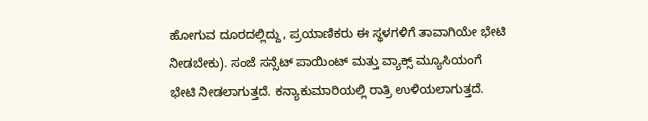ಹೋಗುವ ದೂರದಲ್ಲಿದ್ದು, ಪ್ರಯಾಣಿಕರು ಈ ಸ್ಥಳಗಳಿಗೆ ತಾವಾಗಿಯೇ ಭೇಟಿ ನೀಡಬೇಕು). ಸಂಜೆ ಸನ್ಸೆಟ್ ಪಾಯಿಂಟ್ ಮತ್ತು ವ್ಯಾಕ್ಸ್ ಮ್ಯೂಸಿಯಂಗೆ ಭೇಟಿ ನೀಡಲಾಗುತ್ತದೆ. ಕನ್ಯಾಕುಮಾರಿಯಲ್ಲಿ ರಾತ್ರಿ ಉಳಿಯಲಾಗುತ್ತದೆ.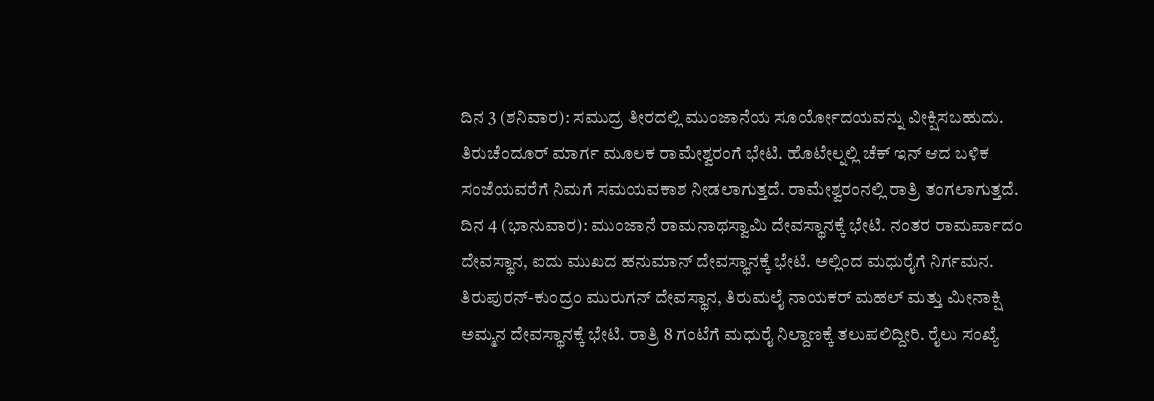ದಿನ 3 (ಶನಿವಾರ): ಸಮುದ್ರ ತೀರದಲ್ಲಿ ಮುಂಜಾನೆಯ ಸೂರ್ಯೋದಯವನ್ನು ವೀಕ್ಷಿಸಬಹುದು. ತಿರುಚೆಂದೂರ್ ಮಾರ್ಗ ಮೂಲಕ ರಾಮೇಶ್ವರಂಗೆ ಭೇಟಿ. ಹೊಟೇಲ್ನಲ್ಲಿ ಚೆಕ್ ಇನ್ ಆದ ಬಳಿಕ ಸಂಜೆಯವರೆಗೆ ನಿಮಗೆ ಸಮಯವಕಾಶ ನೀಡಲಾಗುತ್ತದೆ. ರಾಮೇಶ್ವರಂನಲ್ಲಿ ರಾತ್ರಿ ತಂಗಲಾಗುತ್ತದೆ.
ದಿನ 4 (ಭಾನುವಾರ): ಮುಂಜಾನೆ ರಾಮನಾಥಸ್ವಾಮಿ ದೇವಸ್ಥಾನಕ್ಕೆ ಭೇಟಿ. ನಂತರ ರಾಮರ್ಪಾದಂ ದೇವಸ್ಥಾನ, ಐದು ಮುಖದ ಹನುಮಾನ್ ದೇವಸ್ಥಾನಕ್ಕೆ ಭೇಟಿ. ಅಲ್ಲಿಂದ ಮಧುರೈಗೆ ನಿರ್ಗಮನ. ತಿರುಪುರನ್-ಕುಂದ್ರಂ ಮುರುಗನ್ ದೇವಸ್ಥಾನ, ತಿರುಮಲೈ ನಾಯಕರ್ ಮಹಲ್ ಮತ್ತು ಮೀನಾಕ್ಷಿ ಅಮ್ಮನ ದೇವಸ್ಥಾನಕ್ಕೆ ಭೇಟಿ. ರಾತ್ರಿ 8 ಗಂಟೆಗೆ ಮಧುರೈ ನಿಲ್ದಾಣಕ್ಕೆ ತಲುಪಲಿದ್ದೀರಿ. ರೈಲು ಸಂಖ್ಯೆ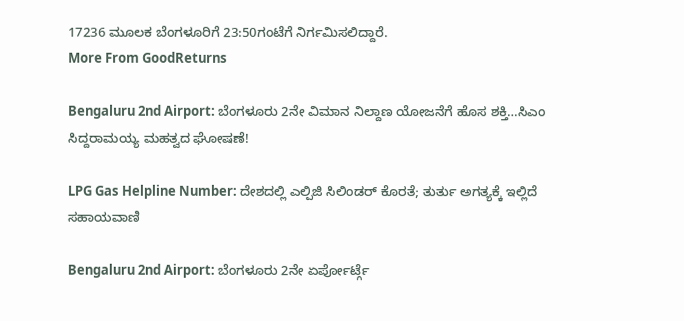17236 ಮೂಲಕ ಬೆಂಗಳೂರಿಗೆ 23:50ಗಂಟೆಗೆ ನಿರ್ಗಮಿಸಲಿದ್ದಾರೆ.
More From GoodReturns

Bengaluru 2nd Airport: ಬೆಂಗಳೂರು 2ನೇ ವಿಮಾನ ನಿಲ್ದಾಣ ಯೋಜನೆಗೆ ಹೊಸ ಶಕ್ತಿ…ಸಿಎಂ ಸಿದ್ದರಾಮಯ್ಯ ಮಹತ್ವದ ಘೋಷಣೆ!

LPG Gas Helpline Number: ದೇಶದಲ್ಲಿ ಎಲ್ಪಿಜಿ ಸಿಲಿಂಡರ್ ಕೊರತೆ; ತುರ್ತು ಅಗತ್ಯಕ್ಕೆ ಇಲ್ಲಿದೆ ಸಹಾಯವಾಣಿ

Bengaluru 2nd Airport: ಬೆಂಗಳೂರು 2ನೇ ಏರ್ಪೋರ್ಟ್ಗೆ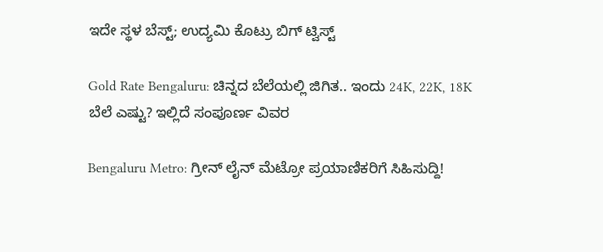ಇದೇ ಸ್ಥಳ ಬೆಸ್ಟ್; ಉದ್ಯಮಿ ಕೊಟ್ರು ಬಿಗ್ ಟ್ವಿಸ್ಟ್

Gold Rate Bengaluru: ಚಿನ್ನದ ಬೆಲೆಯಲ್ಲಿ ಜಿಗಿತ.. ಇಂದು 24K, 22K, 18K ಬೆಲೆ ಎಷ್ಟು? ಇಲ್ಲಿದೆ ಸಂಪೂರ್ಣ ವಿವರ

Bengaluru Metro: ಗ್ರೀನ್ ಲೈನ್ ಮೆಟ್ರೋ ಪ್ರಯಾಣಿಕರಿಗೆ ಸಿಹಿಸುದ್ದಿ!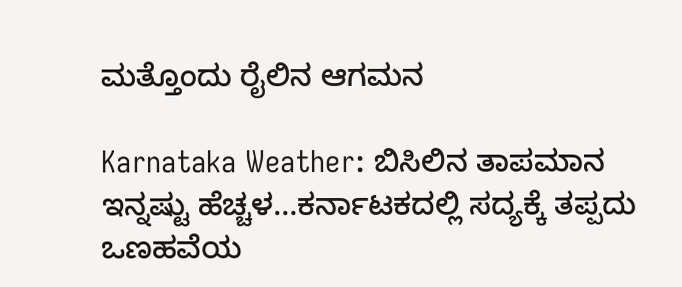ಮತ್ತೊಂದು ರೈಲಿನ ಆಗಮನ

Karnataka Weather: ಬಿಸಿಲಿನ ತಾಪಮಾನ ಇನ್ನಷ್ಟು ಹೆಚ್ಚಳ…ಕರ್ನಾಟಕದಲ್ಲಿ ಸದ್ಯಕ್ಕೆ ತಪ್ಪದು ಒಣಹವೆಯ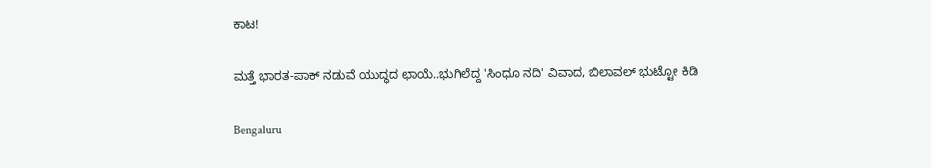ಕಾಟ!

ಮತ್ತೆ ಭಾರತ-ಪಾಕ್ ನಡುವೆ ಯುದ್ಧದ ಛಾಯೆ..ಭುಗಿಲೆದ್ದ 'ಸಿಂಧೂ ನದಿ' ವಿವಾದ, ಬಿಲಾವಲ್ ಭುಟ್ಟೋ ಕಿಡಿ

Bengaluru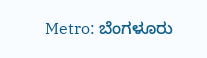Metro: ಬೆಂಗಳೂರು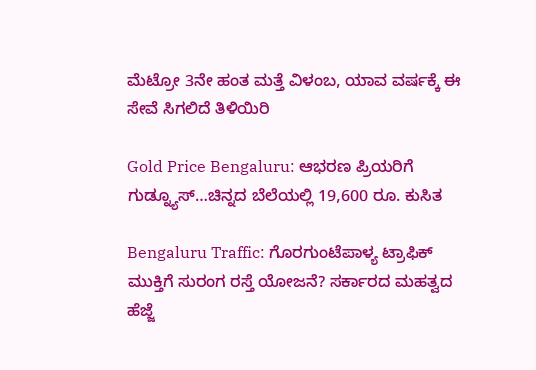ಮೆಟ್ರೋ 3ನೇ ಹಂತ ಮತ್ತೆ ವಿಳಂಬ, ಯಾವ ವರ್ಷಕ್ಕೆ ಈ ಸೇವೆ ಸಿಗಲಿದೆ ತಿಳಿಯಿರಿ

Gold Price Bengaluru: ಆಭರಣ ಪ್ರಿಯರಿಗೆ ಗುಡ್ನ್ಯೂಸ್…ಚಿನ್ನದ ಬೆಲೆಯಲ್ಲಿ 19,600 ರೂ. ಕುಸಿತ

Bengaluru Traffic: ಗೊರಗುಂಟೆಪಾಳ್ಯ ಟ್ರಾಫಿಕ್ ಮುಕ್ತಿಗೆ ಸುರಂಗ ರಸ್ತೆ ಯೋಜನೆ? ಸರ್ಕಾರದ ಮಹತ್ವದ ಹೆಜ್ಜೆ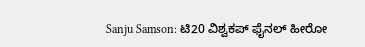Sanju Samson: ಟಿ20 ವಿಶ್ವಕಪ್ ಫೈನಲ್ ಹೀರೋ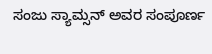ಸಂಜು ಸ್ಯಾಮ್ಸನ್ ಅವರ ಸಂಪೂರ್ಣ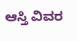ಆಸ್ತಿ ವಿವರ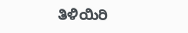ತಿಳಿಯಿರಿ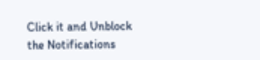Click it and Unblock the Notifications